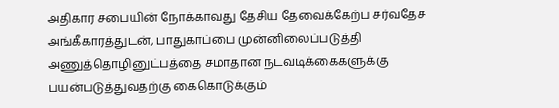அதிகார சபையின் நோக்காவது தேசிய தேவைக்கேற்ப சர்வதேச அங்கீகாரத்துடன்‚ பாதுகாப்பை முன்னிலைப்படுத்தி அணுத்தொழினுட்பத்தை சமாதான நடவடிக்கைகளுக்கு பயன்படுத்துவதற்கு கைகொடுக்கும்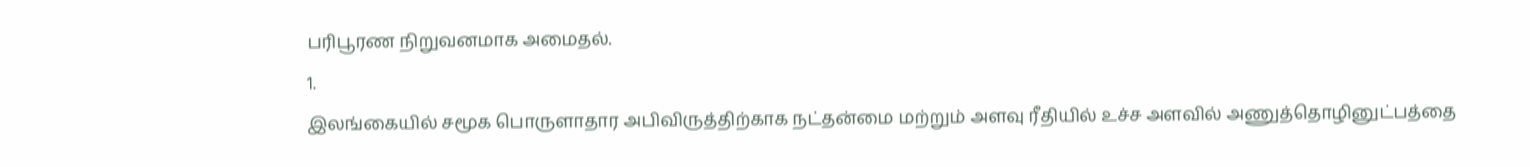பரிபூரண நிறுவனமாக அமைதல்.
1.
இலங்கையில் சமூக பொருளாதார அபிவிருத்திற்காக நட்தன்மை மற்றும் அளவு ரீதியில் உச்ச அளவில் அணுத்தொழினுட்பத்தை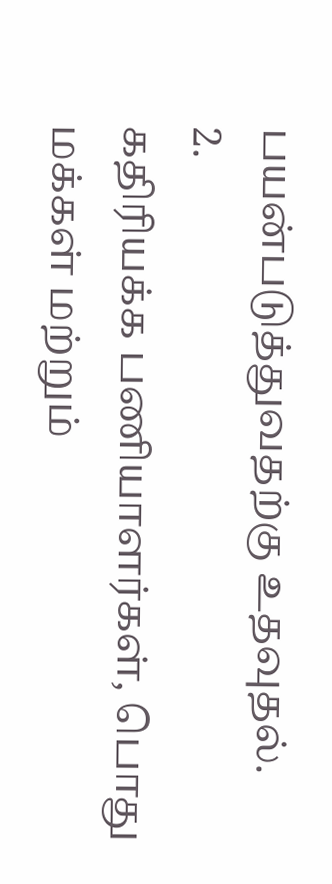பயன்படுத்துவதற்கு உதவுதல்.
2.
கதிரியக்க பணியாளர்கள்‚ பொது மக்கள் மற்றும்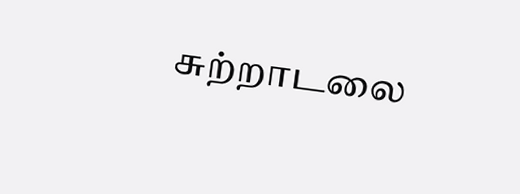சுற்றாடலை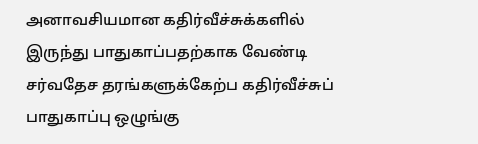அனாவசியமான கதிர்வீச்சுக்களில் இருந்து பாதுகாப்பதற்காக வேண்டி சர்வதேச தரங்களுக்கேற்ப கதிர்வீச்சுப் பாதுகாப்பு ஒழுங்கு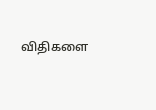விதிகளை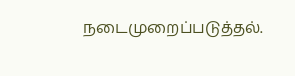நடைமுறைப்படுத்தல்.